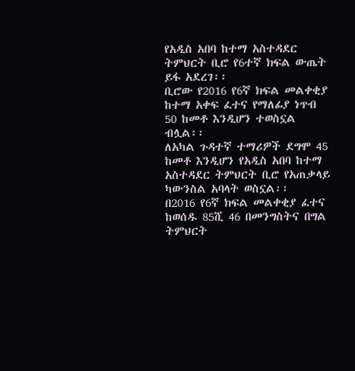የአዲስ አበባ ከተማ አስተዳደር ትምህርት ቢሮ የ6ተኛ ክፍል ውጤት ይፋ አደረገ፡፡
ቢሮው የ2016 የ6ኛ ክፍል መልቀቂያ ከተማ አቀፍ ፈተና የማለፊያ ነጥብ 50 ከመቶ እንዲሆን ተወስኗል ብሏል፡፡
ለአካል ጉዳተኛ ተማሪዎች ደግሞ 45 ከመቶ እንዲሆን የአዲስ አበባ ከተማ አስተዳደር ትምህርት ቢሮ የአጠቃላይ ካውንስል አባላት ወስኗል፡፡
በ2016 የ6ኛ ክፍል መልቀቂያ ፈተና ከወሰዱ 85ሺ 46 በመንግስትና በግል ትምህርት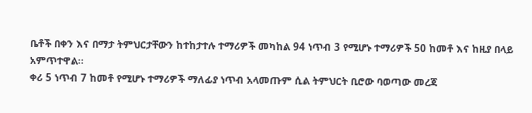ቤቶች በቀን እና በማታ ትምህርታቸውን ከተከታተሉ ተማሪዎች መካከል 94 ነጥብ 3 የሚሆኑ ተማሪዎች 50 ከመቶ እና ከዚያ በላይ አምጥተዋል፡፡
ቀሪ 5 ነጥብ 7 ከመቶ የሚሆኑ ተማሪዎች ማለፊያ ነጥብ አላመጡም ሲል ትምህርት ቢሮው ባወጣው መረጃ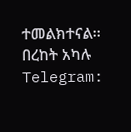ተመልክተናል፡፡
በረከት አካሉ
Telegram: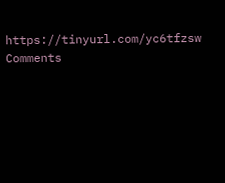https://tinyurl.com/yc6tfzsw
Comments